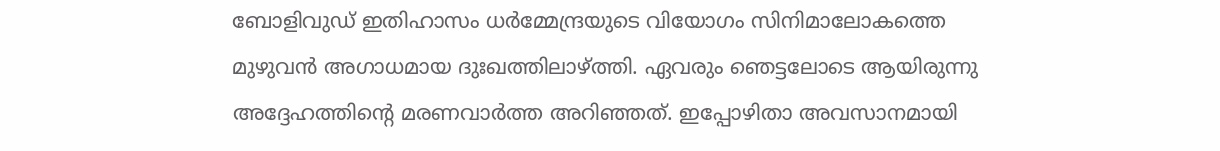ബോളിവുഡ് ഇതിഹാസം ധർമ്മേന്ദ്രയുടെ വിയോഗം സിനിമാലോകത്തെ മുഴുവൻ അഗാധമായ ദുഃഖത്തിലാഴ്ത്തി. ഏവരും ഞെട്ടലോടെ ആയിരുന്നു അദ്ദേഹത്തിന്റെ മരണവാർത്ത അറിഞ്ഞത്. ഇപ്പോഴിതാ അവസാനമായി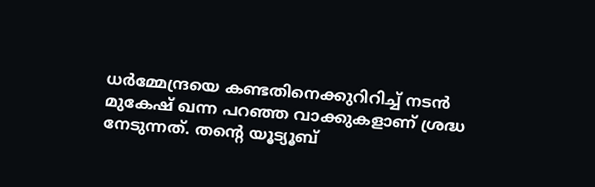ധർമ്മേന്ദ്രയെ കണ്ടതിനെക്കുറിറിച്ച് നടൻ മുകേഷ് ഖന്ന പറഞ്ഞ വാക്കുകളാണ് ശ്രദ്ധ നേടുന്നത്. തന്റെ യൂട്യൂബ്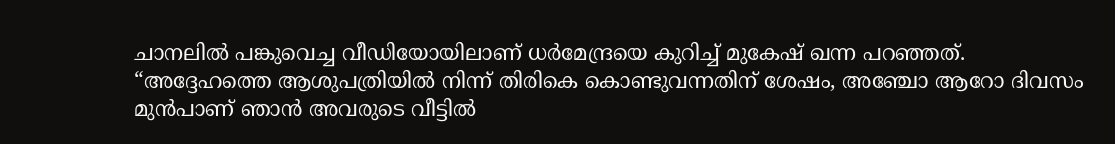ചാനലിൽ പങ്കുവെച്ച വീഡിയോയിലാണ് ധർമേന്ദ്രയെ കുറിച്ച് മുകേഷ് ഖന്ന പറഞ്ഞത്.
“അദ്ദേഹത്തെ ആശുപത്രിയിൽ നിന്ന് തിരികെ കൊണ്ടുവന്നതിന് ശേഷം, അഞ്ചോ ആറോ ദിവസം മുൻപാണ് ഞാൻ അവരുടെ വീട്ടിൽ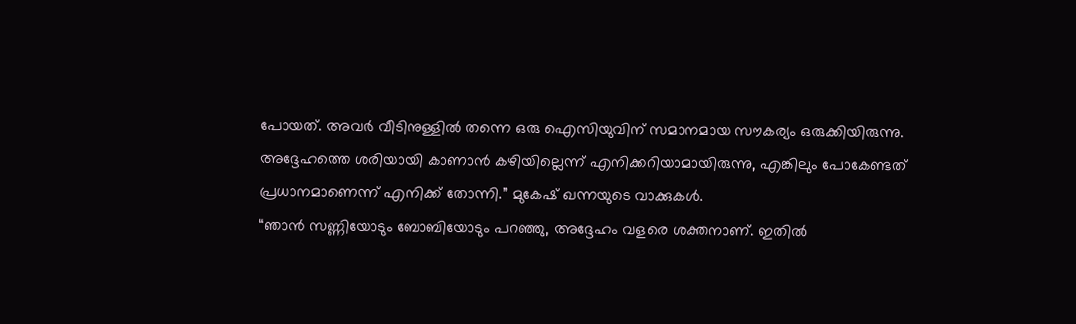പോയത്. അവർ വീടിനുള്ളിൽ തന്നെ ഒരു ഐസിയുവിന് സമാനമായ സൗകര്യം ഒരുക്കിയിരുന്നു. അദ്ദേഹത്തെ ശരിയായി കാണാൻ കഴിയില്ലെന്ന് എനിക്കറിയാമായിരുന്നു, എങ്കിലും പോകേണ്ടത് പ്രധാനമാണെന്ന് എനിക്ക് തോന്നി.” മുകേഷ് ഖന്നയുടെ വാക്കുകൾ.
“ഞാൻ സണ്ണിയോടും ബോബിയോടും പറഞ്ഞു, അദ്ദേഹം വളരെ ശക്തനാണ്. ഇതിൽ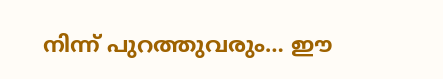നിന്ന് പുറത്തുവരും… ഈ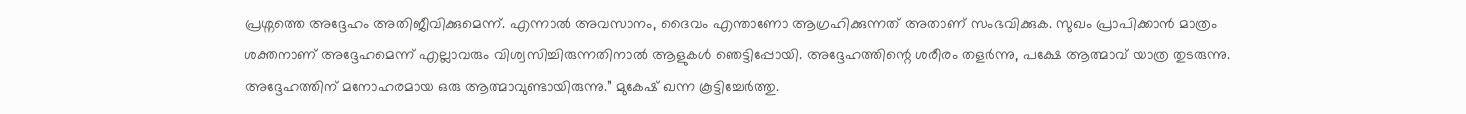പ്രശ്നത്തെ അദ്ദേഹം അതിജീവിക്കുമെന്ന്. എന്നാൽ അവസാനം, ദൈവം എന്താണോ ആഗ്രഹിക്കുന്നത് അതാണ് സംഭവിക്കുക. സുഖം പ്രാപിക്കാൻ മാത്രം ശക്തനാണ് അദ്ദേഹമെന്ന് എല്ലാവരും വിശ്വസിച്ചിരുന്നതിനാൽ ആളുകൾ ഞെട്ടിപ്പോയി. അദ്ദേഹത്തിന്റെ ശരീരം തളർന്നു, പക്ഷേ ആത്മാവ് യാത്ര തുടരുന്നു. അദ്ദേഹത്തിന് മനോഹരമായ ഒരു ആത്മാവുണ്ടായിരുന്നു.” മുകേഷ് ഖന്ന കൂട്ടിച്ചേർത്തു.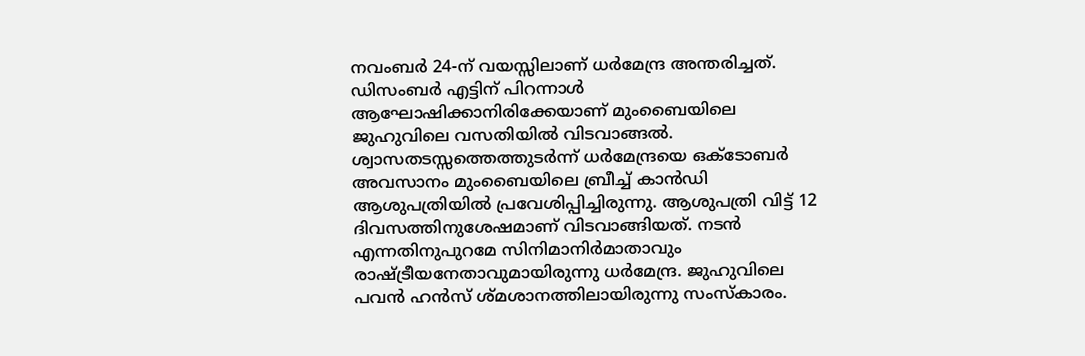നവംബർ 24-ന് വയസ്സിലാണ് ധർമേന്ദ്ര അന്തരിച്ചത്. ഡിസംബർ എട്ടിന് പിറന്നാൾ ആഘോഷിക്കാനിരിക്കേയാണ് മുംബൈയിലെ ജുഹുവിലെ വസതിയിൽ വിടവാങ്ങൽ. ശ്വാസതടസ്സത്തെത്തുടർന്ന് ധർമേന്ദ്രയെ ഒക്ടോബർ അവസാനം മുംബൈയിലെ ബ്രീച്ച് കാൻഡി ആശുപത്രിയിൽ പ്രവേശിപ്പിച്ചിരുന്നു. ആശുപത്രി വിട്ട് 12 ദിവസത്തിനുശേഷമാണ് വിടവാങ്ങിയത്. നടൻ എന്നതിനുപുറമേ സിനിമാനിർമാതാവും രാഷ്ട്രീയനേതാവുമായിരുന്നു ധർമേന്ദ്ര. ജുഹുവിലെ പവൻ ഹൻസ് ശ്മശാനത്തിലായിരുന്നു സംസ്കാരം.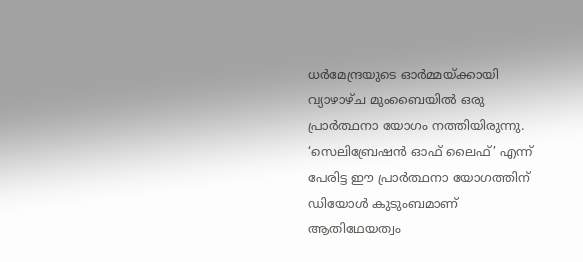ധർമേന്ദ്രയുടെ ഓർമ്മയ്ക്കായി വ്യാഴാഴ്ച മുംബൈയിൽ ഒരു പ്രാർത്ഥനാ യോഗം നത്തിയിരുന്നു. ‘സെലിബ്രേഷൻ ഓഫ് ലൈഫ്’ എന്ന് പേരിട്ട ഈ പ്രാർത്ഥനാ യോഗത്തിന് ഡിയോൾ കുടുംബമാണ് ആതിഥേയത്വം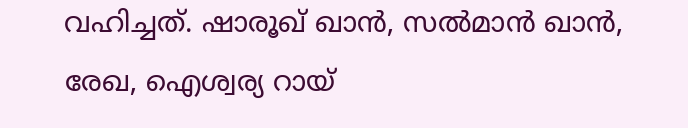വഹിച്ചത്. ഷാരൂഖ് ഖാൻ, സൽമാൻ ഖാൻ, രേഖ, ഐശ്വര്യ റായ്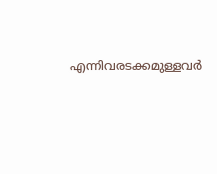എന്നിവരടക്കമുള്ളവർ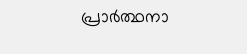പ്രാർത്ഥനാ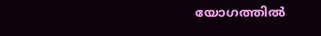യോഗത്തിൽ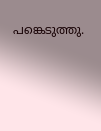പങ്കെടുത്തു.